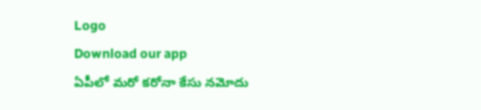Logo
Download our app
ఏపీలో మ‌రో క‌రోనా కేసు న‌మోదు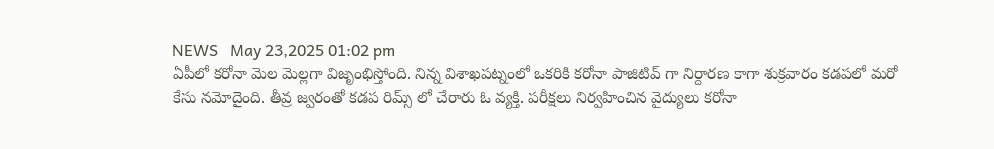NEWS   May 23,2025 01:02 pm
ఏపీలో క‌రోనా మెల మెల్ల‌గా విజృంభిస్తోంది. నిన్న విశాఖ‌ప‌ట్నంలో ఒక‌రికి క‌రోనా పాజిటివ్ గా నిర్దార‌ణ కాగా శుక్ర‌వారం క‌డ‌ప‌లో మ‌రో కేసు న‌మోదైంది. తీవ్ర జ్వరంతో కడప రిమ్స్ లో చేరారు ఓ వ్య‌క్తి. ప‌రీక్ష‌లు నిర్వ‌హించిన వైద్యులు క‌రోనా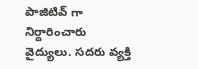పాజిటివ్ గా నిర్దారించారు వైద్యులు. స‌ద‌రు వ్య‌క్తి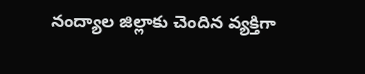నంద్యాల జిల్లాకు చెందిన వ్య‌క్తిగా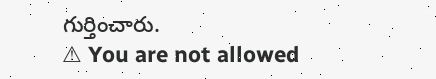గుర్తించారు.
⚠ You are not allowed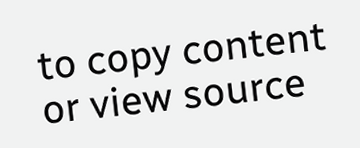to copy content or view source